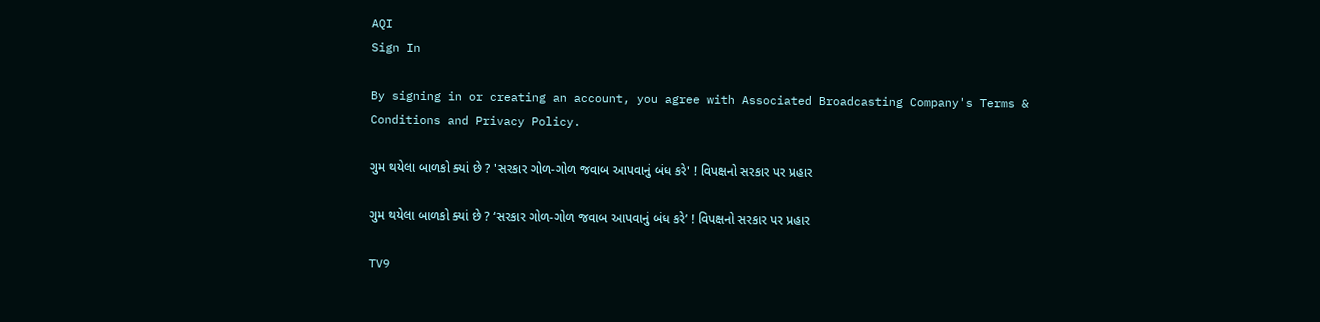AQI
Sign In

By signing in or creating an account, you agree with Associated Broadcasting Company's Terms & Conditions and Privacy Policy.

ગુમ થયેલા બાળકો ક્યાં છે ? 'સરકાર ગોળ-ગોળ જવાબ આપવાનું બંધ કરે' ! વિપક્ષનો સરકાર પર પ્રહાર

ગુમ થયેલા બાળકો ક્યાં છે ? ‘સરકાર ગોળ-ગોળ જવાબ આપવાનું બંધ કરે’ ! વિપક્ષનો સરકાર પર પ્રહાર

TV9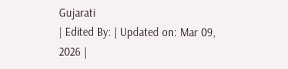Gujarati
| Edited By: | Updated on: Mar 09, 2026 |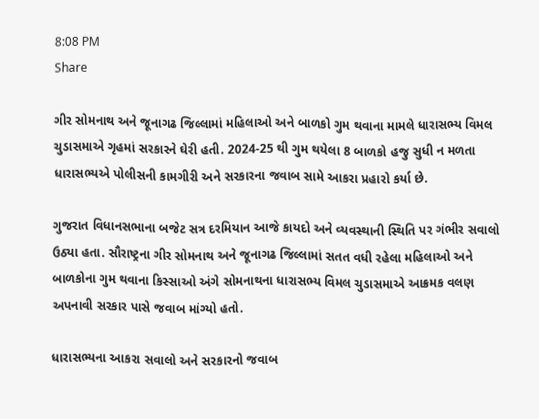8:08 PM
Share

ગીર સોમનાથ અને જૂનાગઢ જિલ્લામાં મહિલાઓ અને બાળકો ગુમ થવાના મામલે ધારાસભ્ય વિમલ ચુડાસમાએ ગૃહમાં સરકારને ઘેરી હતી. 2024-25 થી ગુમ થયેલા 8 બાળકો હજુ સુધી ન મળતા ધારાસભ્યએ પોલીસની કામગીરી અને સરકારના જવાબ સામે આકરા પ્રહારો કર્યા છે.

ગુજરાત વિધાનસભાના બજેટ સત્ર દરમિયાન આજે કાયદો અને વ્યવસ્થાની સ્થિતિ પર ગંભીર સવાલો ઉઠ્યા હતા. સૌરાષ્ટ્રના ગીર સોમનાથ અને જૂનાગઢ જિલ્લામાં સતત વધી રહેલા મહિલાઓ અને બાળકોના ગુમ થવાના કિસ્સાઓ અંગે સોમનાથના ધારાસભ્ય વિમલ ચુડાસમાએ આક્રમક વલણ અપનાવી સરકાર પાસે જવાબ માંગ્યો હતો.

ધારાસભ્યના આકરા સવાલો અને સરકારનો જવાબ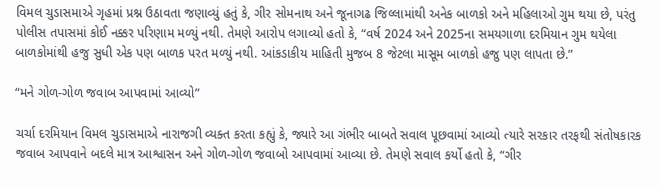વિમલ ચુડાસમાએ ગૃહમાં પ્રશ્ન ઉઠાવતા જણાવ્યું હતું કે, ગીર સોમનાથ અને જૂનાગઢ જિલ્લામાંથી અનેક બાળકો અને મહિલાઓ ગુમ થયા છે, પરંતુ પોલીસ તપાસમાં કોઈ નક્કર પરિણામ મળ્યું નથી. તેમણે આરોપ લગાવ્યો હતો કે, “વર્ષ 2024 અને 2025ના સમયગાળા દરમિયાન ગુમ થયેલા બાળકોમાંથી હજુ સુધી એક પણ બાળક પરત મળ્યું નથી. આંકડાકીય માહિતી મુજબ 8 જેટલા માસૂમ બાળકો હજુ પણ લાપતા છે.”

“મને ગોળ-ગોળ જવાબ આપવામાં આવ્યો”

ચર્ચા દરમિયાન વિમલ ચુડાસમાએ નારાજગી વ્યક્ત કરતા કહ્યું કે, જ્યારે આ ગંભીર બાબતે સવાલ પૂછવામાં આવ્યો ત્યારે સરકાર તરફથી સંતોષકારક જવાબ આપવાને બદલે માત્ર આશ્વાસન અને ગોળ-ગોળ જવાબો આપવામાં આવ્યા છે. તેમણે સવાલ કર્યો હતો કે, “ગીર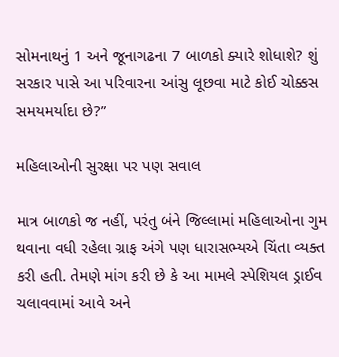સોમનાથનું 1 અને જૂનાગઢના 7 બાળકો ક્યારે શોધાશે? શું સરકાર પાસે આ પરિવારના આંસુ લૂછવા માટે કોઈ ચોક્કસ સમયમર્યાદા છે?”

મહિલાઓની સુરક્ષા પર પણ સવાલ

માત્ર બાળકો જ નહીં, પરંતુ બંને જિલ્લામાં મહિલાઓના ગુમ થવાના વધી રહેલા ગ્રાફ અંગે પણ ધારાસભ્યએ ચિંતા વ્યક્ત કરી હતી. તેમણે માંગ કરી છે કે આ મામલે સ્પેશિયલ ડ્રાઈવ ચલાવવામાં આવે અને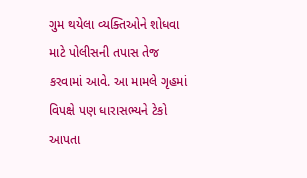ગુમ થયેલા વ્યક્તિઓને શોધવા માટે પોલીસની તપાસ તેજ કરવામાં આવે. આ મામલે ગૃહમાં વિપક્ષે પણ ધારાસભ્યને ટેકો આપતા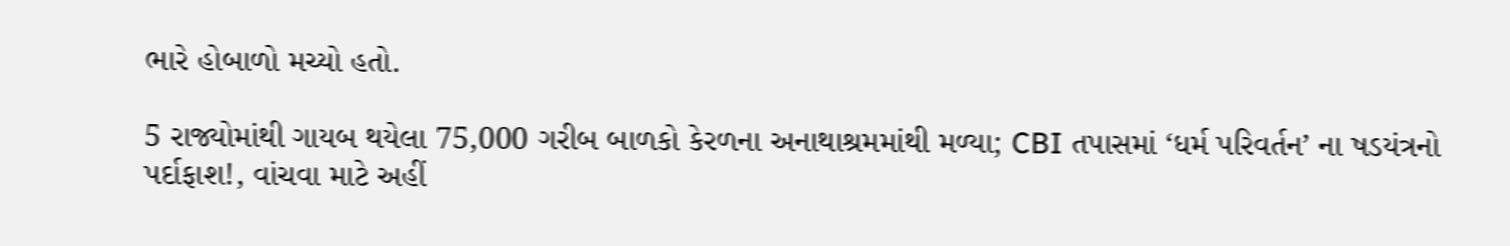ભારે હોબાળો મચ્યો હતો.

5 રાજ્યોમાંથી ગાયબ થયેલા 75,000 ગરીબ બાળકો કેરળના અનાથાશ્રમમાંથી મળ્યા; CBI તપાસમાં ‘ધર્મ પરિવર્તન’ ના ષડયંત્રનો પર્દાફાશ!, વાંચવા માટે અહીં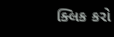ક્લિક કરો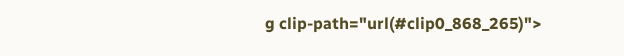g clip-path="url(#clip0_868_265)">